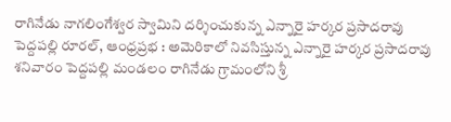రాగినేడు నాగలింగేశ్వర స్వామిని దర్శించుకున్న ఎన్నారై హర్కర ప్రసాదరావు
పెద్దపల్లి రూరల్, ఆంధ్రప్రభ : అమెరికాలో నివసిస్తున్న ఎన్నారై హర్కర ప్రసాదరావు శనివారం పెద్దపల్లి మండలం రాగినేడు గ్రామంలోని శ్రీ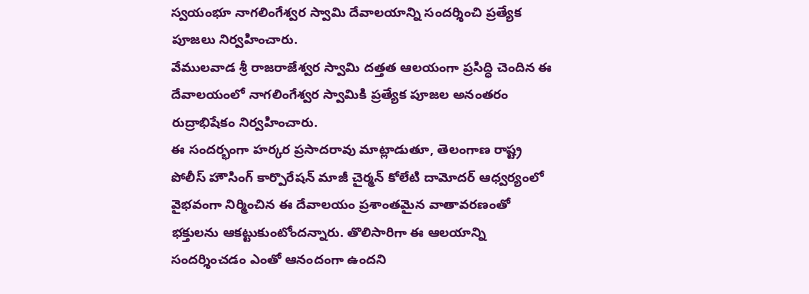స్వయంభూ నాగలింగేశ్వర స్వామి దేవాలయాన్ని సందర్శించి ప్రత్యేక పూజలు నిర్వహించారు.
వేములవాడ శ్రీ రాజరాజేశ్వర స్వామి దత్తత ఆలయంగా ప్రసిద్ధి చెందిన ఈ దేవాలయంలో నాగలింగేశ్వర స్వామికి ప్రత్యేక పూజల అనంతరం రుద్రాభిషేకం నిర్వహించారు.
ఈ సందర్భంగా హర్కర ప్రసాదరావు మాట్లాడుతూ, తెలంగాణ రాష్ట్ర పోలీస్ హౌసింగ్ కార్పొరేషన్ మాజీ చైర్మన్ కోలేటి దామోదర్ ఆధ్వర్యంలో వైభవంగా నిర్మించిన ఈ దేవాలయం ప్రశాంతమైన వాతావరణంతో భక్తులను ఆకట్టుకుంటోందన్నారు. తొలిసారిగా ఈ ఆలయాన్ని సందర్శించడం ఎంతో ఆనందంగా ఉందని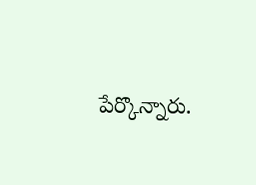పేర్కొన్నారు.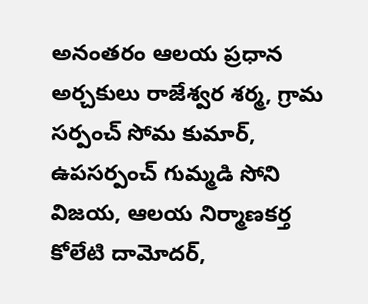అనంతరం ఆలయ ప్రధాన అర్చకులు రాజేశ్వర శర్మ, గ్రామ సర్పంచ్ సోమ కుమార్, ఉపసర్పంచ్ గుమ్మడి సోని విజయ, ఆలయ నిర్మాణకర్త కోలేటి దామోదర్,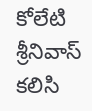కోలేటి శ్రీనివాస్ కలిసి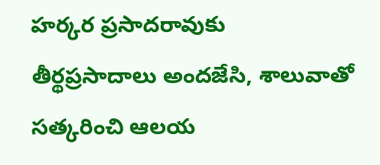హర్కర ప్రసాదరావుకు తీర్థప్రసాదాలు అందజేసి, శాలువాతో సత్కరించి ఆలయ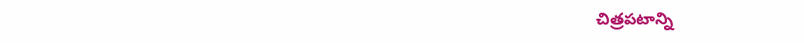చిత్రపటాన్ని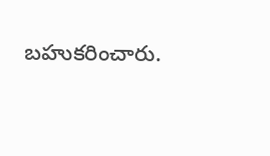బహుకరించారు.